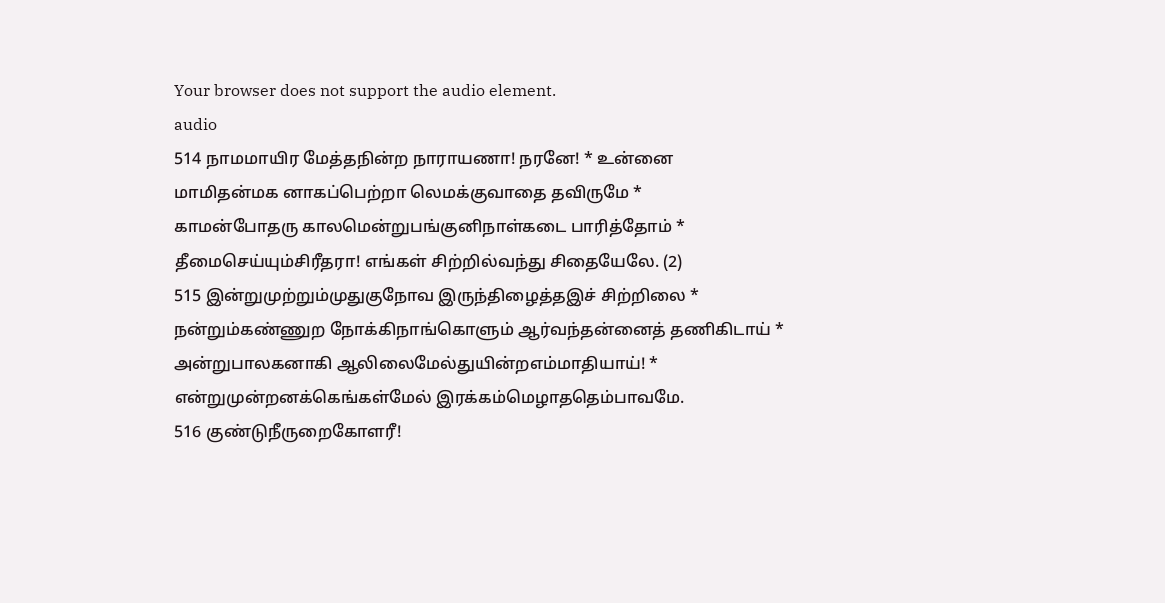Your browser does not support the audio element.
audio
514 நாமமாயிர மேத்தநின்ற நாராயணா! நரனே! * உன்னை
மாமிதன்மக னாகப்பெற்றா லெமக்குவாதை தவிருமே *
காமன்போதரு காலமென்றுபங்குனிநாள்கடை பாரித்தோம் *
தீமைசெய்யும்சிரீதரா! எங்கள் சிற்றில்வந்து சிதையேலே. (2)
515 இன்றுமுற்றும்முதுகுநோவ இருந்திழைத்தஇச் சிற்றிலை *
நன்றும்கண்ணுற நோக்கிநாங்கொளும் ஆர்வந்தன்னைத் தணிகிடாய் *
அன்றுபாலகனாகி ஆலிலைமேல்துயின்றஎம்மாதியாய்! *
என்றுமுன்றனக்கெங்கள்மேல் இரக்கம்மெழாததெம்பாவமே.
516 குண்டுநீருறைகோளரீ!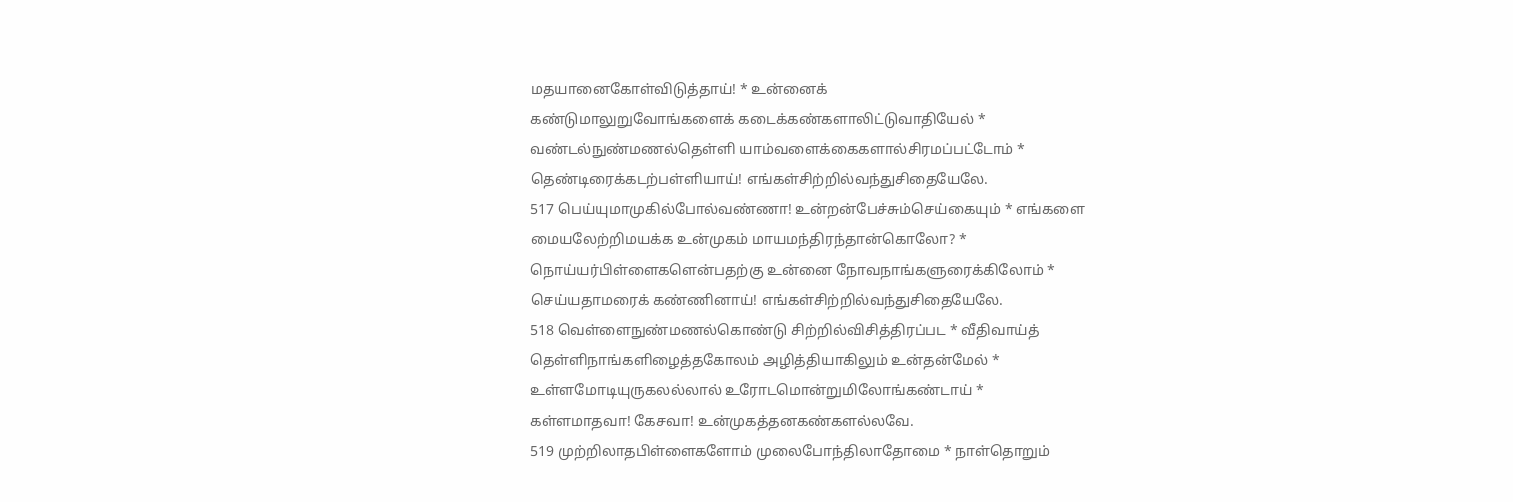மதயானைகோள்விடுத்தாய்! * உன்னைக்
கண்டுமாலுறுவோங்களைக் கடைக்கண்களாலிட்டுவாதியேல் *
வண்டல்நுண்மணல்தெள்ளி யாம்வளைக்கைகளால்சிரமப்பட்டோம் *
தெண்டிரைக்கடற்பள்ளியாய்! எங்கள்சிற்றில்வந்துசிதையேலே.
517 பெய்யுமாமுகில்போல்வண்ணா! உன்றன்பேச்சும்செய்கையும் * எங்களை
மையலேற்றிமயக்க உன்முகம் மாயமந்திரந்தான்கொலோ? *
நொய்யர்பிள்ளைகளென்பதற்கு உன்னை நோவநாங்களுரைக்கிலோம் *
செய்யதாமரைக் கண்ணினாய்! எங்கள்சிற்றில்வந்துசிதையேலே.
518 வெள்ளைநுண்மணல்கொண்டு சிற்றில்விசித்திரப்பட * வீதிவாய்த்
தெள்ளிநாங்களிழைத்தகோலம் அழித்தியாகிலும் உன்தன்மேல் *
உள்ளமோடியுருகலல்லால் உரோடமொன்றுமிலோங்கண்டாய் *
கள்ளமாதவா! கேசவா! உன்முகத்தனகண்களல்லவே.
519 முற்றிலாதபிள்ளைகளோம் முலைபோந்திலாதோமை * நாள்தொறும்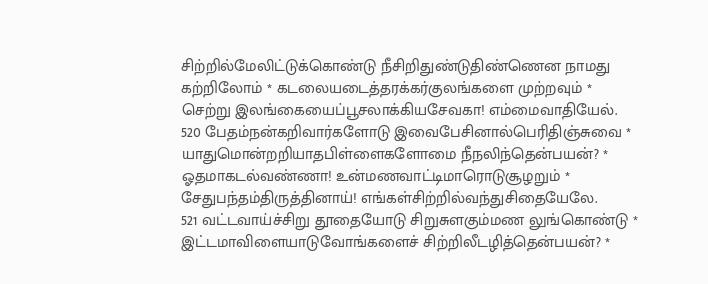சிற்றில்மேலிட்டுக்கொண்டு நீசிறிதுண்டுதிண்ணென நாமது
கற்றிலோம் * கடலையடைத்தரக்கர்குலங்களை முற்றவும் *
செற்று இலங்கையைப்பூசலாக்கியசேவகா! எம்மைவாதியேல்.
520 பேதம்நன்கறிவார்களோடு இவைபேசினால்பெரிதிஞ்சுவை *
யாதுமொன்றறியாதபிள்ளைகளோமை நீநலிந்தென்பயன்? *
ஓதமாகடல்வண்ணா! உன்மணவாட்டிமாரொடுசூழறும் *
சேதுபந்தம்திருத்தினாய்! எங்கள்சிற்றில்வந்துசிதையேலே.
521 வட்டவாய்ச்சிறு தூதையோடு சிறுசுளகும்மண லுங்கொண்டு *
இட்டமாவிளையாடுவோங்களைச் சிற்றிலீடழித்தென்பயன்? *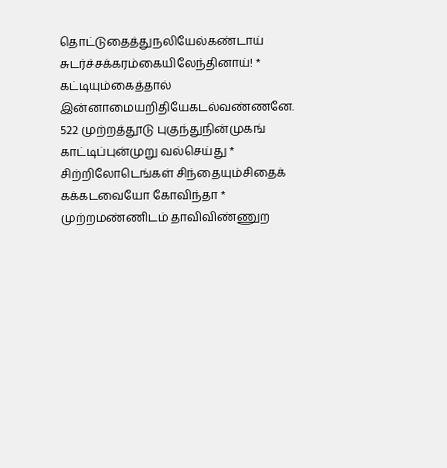தொட்டுதைத்துநலியேல்கண்டாய் சுடர்ச்சக்கரம்கையிலேந்தினாய்! *
கட்டியும்கைத்தால் இன்னாமையறிதியேகடல்வண்ணனே.
522 முற்றத்தூடு புகுந்துநின்முகங் காட்டிப்புன்முறு வல்செய்து *
சிற்றிலோடெங்கள் சிந்தையும்சிதைக் கக்கடவையோ கோவிந்தா *
முற்றமண்ணிடம் தாவிவிண்ணுற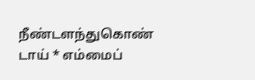நீண்டளந்துகொண் டாய் * எம்மைப்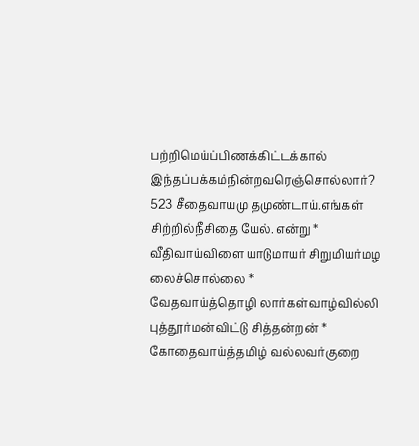பற்றிமெய்ப்பிணக்கிட்டக்கால் இந்தப்பக்கம்நின்றவரெஞ்சொல்லார்?
523 சீதைவாயமு தமுண்டாய்.எங்கள் சிற்றில்நீசிதை யேல். என்று *
வீதிவாய்விளை யாடுமாயர் சிறுமியர்மழ லைச்சொல்லை *
வேதவாய்த்தொழி லார்கள்வாழ்வில்லி புத்தூர்மன்விட்டு சித்தன்றன் *
கோதைவாய்த்தமிழ் வல்லவர்குறை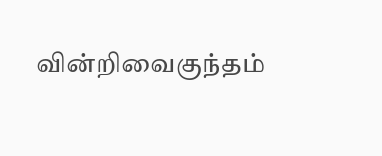வின்றிவைகுந்தம்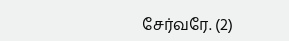சேர்வரே. (2)